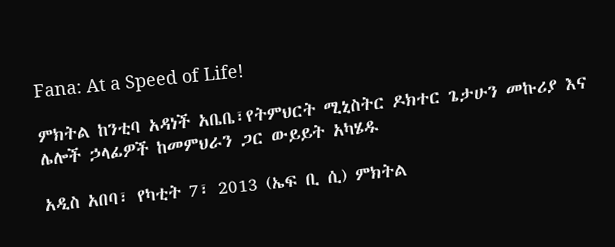Fana: At a Speed of Life!

ምክትል ከንቲባ አዳነች አቤቤ፣የትምህርት ሚኒስትር ዶክተር ጌታሁን መኩሪያ እና ሌሎች ኃላፊዎች ከመምህራን ጋር ውይይት አካሄዱ

አዲስ አበባ፣ የካቲት 7፣ 2013 (ኤፍ ቢ ሲ) ምክትል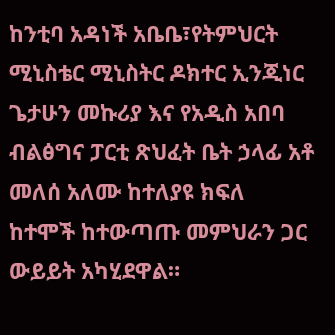ከንቲባ አዳነች አቤቤ፣የትምህርት ሚኒስቴር ሚኒስትር ዶክተር ኢንጂነር ጌታሁን መኩሪያ እና የአዲስ አበባ ብልፅግና ፓርቲ ጽህፈት ቤት ኃላፊ አቶ መለሰ አለሙ ከተለያዩ ክፍለ ከተሞች ከተውጣጡ መምህራን ጋር ውይይት አካሂደዋል።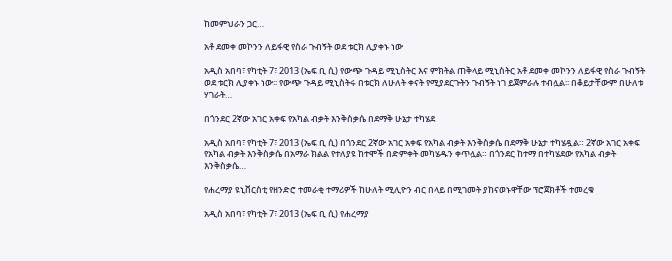ከመምህራን ጋር…

አቶ ደመቀ መኮንን ለይፋዊ የስራ ጉብኝት ወደ ቱርክ ሊያቀኑ ነው

አዲስ አበባ፣ የካቲት 7፣ 2013 (ኤፍ ቢ ሲ) የውጭ ጉዳይ ሚኒስትር እና ምክትል ጠቅላይ ሚኒስትር አቶ ደመቀ መኮንን ለይፋዊ የስራ ጉብኝት ወደ ቱርክ ሊያቀኑ ነው፡፡ የውጭ ጉዳይ ሚኒስትሩ በቱርክ ለሁለት ቀናት የሚያደርጉትን ጉብኝት ነገ ይጀምራሉ ተብሏል፡፡ በቆይታቸውም በሁለቱ ሃገራት…

በጎንደር 2ኛው አገር አቀፍ የአካል ብቃት እንቅስቃሴ በደማቅ ሁኔታ ተካሄደ

አዲስ አበባ፣ የካቲት 7፣ 2013 (ኤፍ ቢ ሲ) በጎንደር 2ኛው አገር አቀፍ የአካል ብቃት እንቅስቃሴ በደማቅ ሁኔታ ተካሄዷል። 2ኛው አገር አቀፍ የአካል ብቃት እንቅስቃሴ በአማራ ክልል የተለያዩ ከተሞች በድምቀት መካሄዱን ቀጥሏል። በጎንደር ከተማ በተካሄደው የአካል ብቃት እንቅስቃሴ…

የሐረማያ ዩኒቨርስቲ የዘንድሮ ተመራቂ ተማሪዎች ከሁለት ሚሊዮን ብር በላይ በሚገመት ያከናወኑዋቸው ፕሮጀክቶች ተመረቁ

አዲስ አበባ፣ የካቲት 7፣ 2013 (ኤፍ ቢ ሲ) የሐረማያ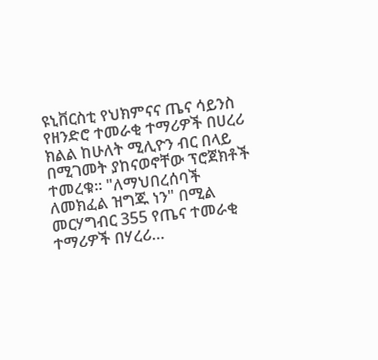ዩኒቨርስቲ የህክምናና ጤና ሳይንስ የዘንድሮ ተመራቂ ተማሪዎች በሀረሪ ክልል ከሁለት ሚሊዮን ብር በላይ በሚገመት ያከናወኖቸው ፕሮጀክቶች ተመረቁ። "ለማህበረሰባች ለመክፈል ዝግጁ ነን" በሚል መርሃግብር 355 የጤና ተመራቂ ተማሪዎች በሃረሪ…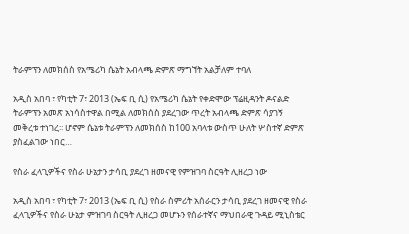ትራምፕን ለመክሰስ የአሜሪካ ሴኔት አብላጫ ድምጽ ማግኘት አልቻለም ተባለ

አዲስ አበባ ፣ የካቲት 7፣ 2013 (ኤፍ ቢ ሲ) የአሜሪካ ሴኔት የቀድሞው ፕሬዚዳንት ዶናልድ ትራምፕን አመጽ አነሳስተዋል በሚል ለመክሰስ ያደረገው ጥረት አብላጫ ድምጽ ሳያገኝ መቅረቱ ተነገረ፡፡ ሆኖም ሴኔቱ ትራምፕን ለመክሰስ ከ100 አባላቱ ውስጥ ሁለት ሦስተኛ ድምጽ ያስፈልገው ነበር…

የስራ ፈላጊዎችና የስራ ሁኔታን ታሳቢ ያደረገ ዘመናዊ የምዝገባ ስርዓት ሊዘረጋ ነው

አዲስ አበባ ፣ የካቲት 7፣ 2013 (ኤፍ ቢ ሲ) የስራ ስምሪት አሰራርን ታሳቢ ያደረገ ዘመናዊ የስራ ፈላጊዎችና የስራ ሁኔታ ምዝገባ ስርዓት ሊዘረጋ መሆኑን የሰራተኛና ማህበራዊ ጉዳይ ሚኒስቴር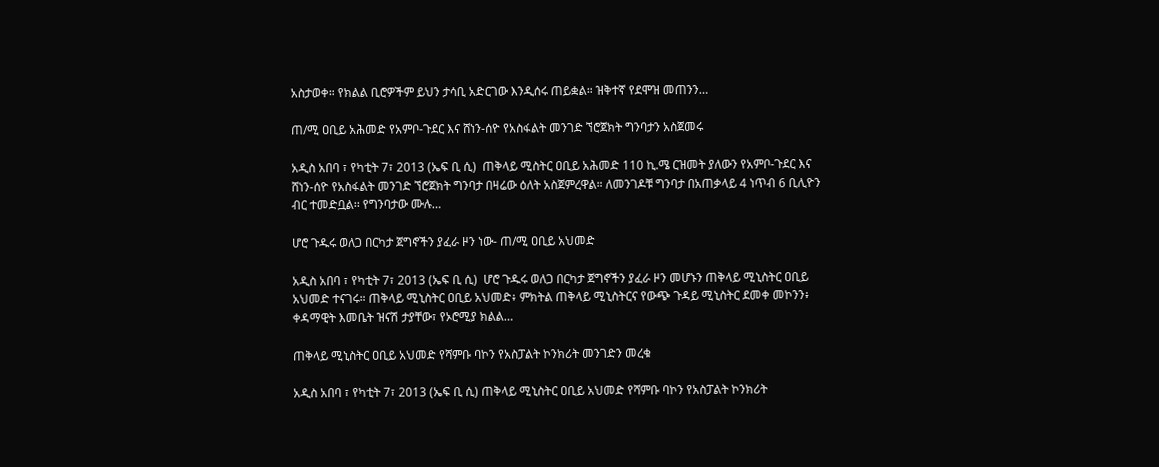አስታወቀ። የክልል ቢሮዎችም ይህን ታሳቢ አድርገው እንዲሰሩ ጠይቋል። ዝቅተኛ የደሞዝ መጠንን…

ጠ/ሚ ዐቢይ አሕመድ የአምቦ-ጉደር እና ሸነን-ሰዮ የአስፋልት መንገድ ኘሮጀክት ግንባታን አስጀመሩ

አዲስ አበባ ፣ የካቲት 7፣ 2013 (ኤፍ ቢ ሲ)  ጠቅላይ ሚስትር ዐቢይ አሕመድ 110 ኪ.ሜ ርዝመት ያለውን የአምቦ-ጉደር እና ሸነን-ሰዮ የአስፋልት መንገድ ኘሮጀክት ግንባታ በዛሬው ዕለት አስጀምረዋል። ለመንገዶቹ ግንባታ በአጠቃላይ 4 ነጥብ 6 ቢሊዮን ብር ተመድቧል፡፡ የግንባታው ሙሉ…

ሆሮ ጉዱሩ ወለጋ በርካታ ጀግኖችን ያፈራ ዞን ነው- ጠ/ሚ ዐቢይ አህመድ

አዲስ አበባ ፣ የካቲት 7፣ 2013 (ኤፍ ቢ ሲ)  ሆሮ ጉዱሩ ወለጋ በርካታ ጀግኖችን ያፈራ ዞን መሆኑን ጠቅላይ ሚኒስትር ዐቢይ አህመድ ተናገሩ። ጠቅላይ ሚኒስትር ዐቢይ አህመድ፥ ምክትል ጠቅላይ ሚኒስትርና የውጭ ጉዳይ ሚኒስትር ደመቀ መኮንን፥ ቀዳማዊት እመቤት ዝናሽ ታያቸው፣ የኦሮሚያ ክልል…

ጠቅላይ ሚኒስትር ዐቢይ አህመድ የሻምቡ ባኮን የአስፓልት ኮንክሪት መንገድን መረቁ

አዲስ አበባ ፣ የካቲት 7፣ 2013 (ኤፍ ቢ ሲ) ጠቅላይ ሚኒስትር ዐቢይ አህመድ የሻምቡ ባኮን የአስፓልት ኮንክሪት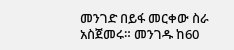መንገድ በይፋ መርቀው ስራ አስጀመሩ። መንገዱ ከ60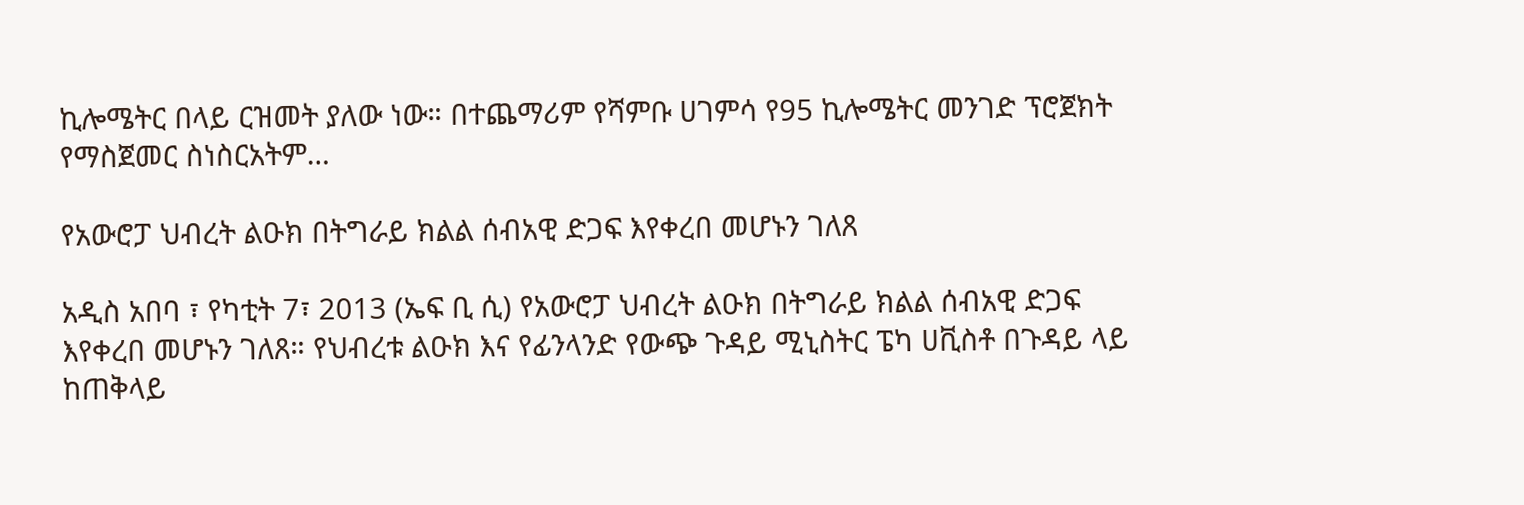ኪሎሜትር በላይ ርዝመት ያለው ነው። በተጨማሪም የሻምቡ ሀገምሳ የ95 ኪሎሜትር መንገድ ፕሮጀክት የማስጀመር ስነስርአትም…

የአውሮፓ ህብረት ልዑክ በትግራይ ክልል ሰብአዊ ድጋፍ እየቀረበ መሆኑን ገለጸ

አዲስ አበባ ፣ የካቲት 7፣ 2013 (ኤፍ ቢ ሲ) የአውሮፓ ህብረት ልዑክ በትግራይ ክልል ሰብአዊ ድጋፍ እየቀረበ መሆኑን ገለጸ። የህብረቱ ልዑክ እና የፊንላንድ የውጭ ጉዳይ ሚኒስትር ፔካ ሀቪስቶ በጉዳይ ላይ ከጠቅላይ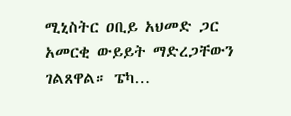ሚኒስትር ዐቢይ አህመድ ጋር አመርቂ ውይይት ማድረጋቸውን ገልጸዋል። ፔካ…